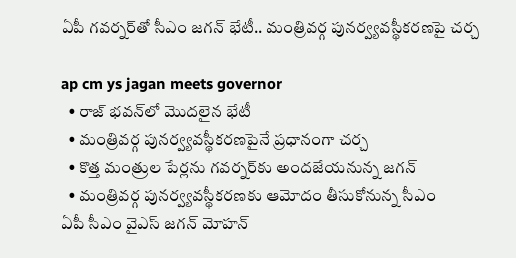ఏపీ గ‌వ‌ర్న‌ర్‌తో సీఎం జ‌గ‌న్ భేటీ.. మంత్రివ‌ర్గ పునర్వ్యవస్థీక‌ర‌ణ‌పై చ‌ర్చ‌

ap cm ys jagan meets governor
  • రాజ్ భ‌వ‌న్‌లో మొద‌లైన భేటీ
  • మంత్రివ‌ర్గ పునర్వ్యవ‌స్థీక‌ర‌ణ‌పైనే ప్ర‌ధానంగా చ‌ర్చ‌
  • కొత్త మంత్రుల పేర్ల‌ను గ‌వ‌ర్న‌ర్‌కు అంద‌జేయ‌నున్న జ‌గ‌న్‌
  • మంత్రివ‌ర్గ పునర్వ్యవ‌స్థీక‌ర‌ణ‌కు ఆమోదం తీసుకోనున్న సీఎం
ఏపీ సీఎం వైఎస్ జ‌గ‌న్ మోహ‌న్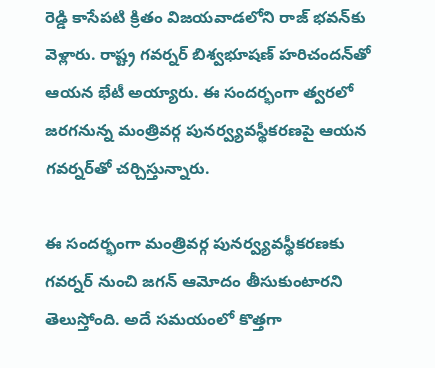రెడ్డి కాసేప‌టి క్రితం విజ‌య‌వాడ‌లోని రాజ్ భ‌వ‌న్‌కు వెళ్లారు. రాష్ట్ర గ‌వ‌ర్న‌ర్ బిశ్వ‌భూష‌ణ్ హ‌రిచంద‌న్‌తో ఆయ‌న భేటీ అయ్యారు. ఈ సంద‌ర్భంగా త్వ‌ర‌లో జ‌ర‌గ‌నున్న మంత్రివ‌ర్గ పునర్వ్యవ‌స్థీక‌ర‌ణ‌పై ఆయ‌న గ‌వ‌ర్న‌ర్‌తో చ‌ర్చిస్తున్నారు.

ఈ సంద‌ర్భంగా మంత్రివ‌ర్గ పునర్వ్యవ‌స్థీక‌ర‌ణ‌కు గ‌వ‌ర్న‌ర్ నుంచి జ‌గ‌న్ ఆమోదం తీసుకుంటార‌ని తెలుస్తోంది. అదే స‌మ‌యంలో కొత్త‌గా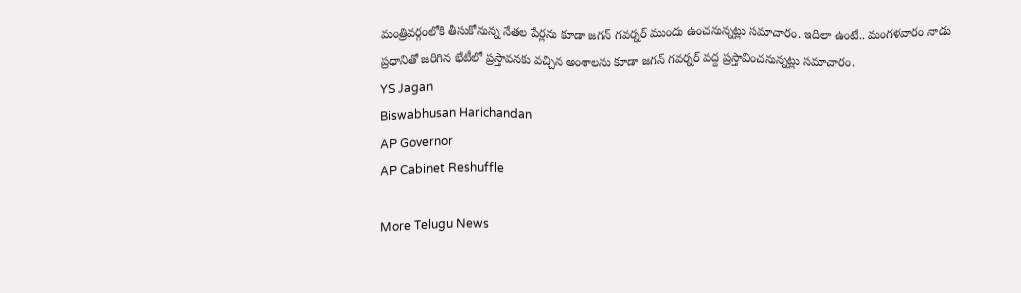మంత్రివ‌ర్గంలోకి తీసుకోనున్న నేత‌ల పేర్ల‌ను కూడా జ‌గ‌న్ గ‌వ‌ర్న‌ర్ ముందు ఉంచ‌నున్న‌ట్లు స‌మాచారం. ఇదిలా ఉంటే.. మంగ‌ళ‌వారం నాడు ప్ర‌ధానితో జ‌రిగిన భేటీలో ప్ర‌స్తావ‌న‌కు వ‌చ్చిన అంశాల‌ను కూడా జ‌గ‌న్ గ‌వ‌ర్న‌ర్ వ‌ద్ద ప్ర‌స్తావించ‌నున్న‌ట్లు స‌మాచారం.
YS Jagan
Biswabhusan Harichandan
AP Governor
AP Cabinet Reshuffle

More Telugu News